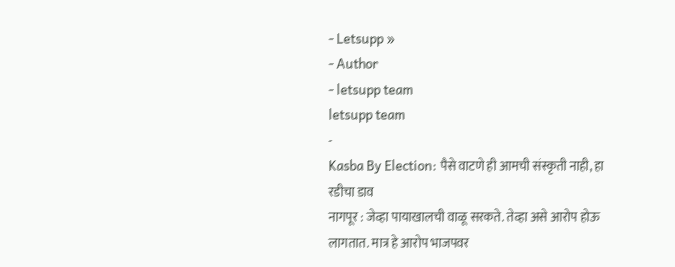- Letsupp »
- Author
- letsupp team
letsupp team
-
Kasba By Election: पैसे वाटणे ही आमची संस्कृती नाही, हा रडीचा डाव
नागपूर : जेव्हा पायाखालची वाळू सरकते. तेव्हा असे आरोप होऊ लागतात. मात्र हे आरोप भाजपवर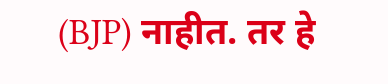(BJP) नाहीत. तर हे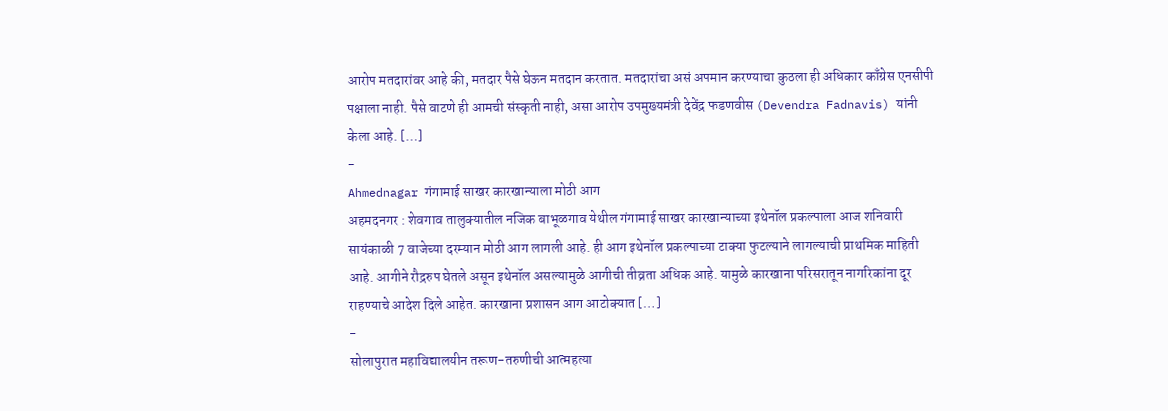आरोप मतदारांवर आहे की, मतदार पैसे घेऊन मतदान करतात. मतदारांचा असं अपमान करण्याचा कुठला ही अधिकार काँग्रेस एनसीपी पक्षाला नाही. पैसे वाटणे ही आमची संस्कृती नाही, असा आरोप उपमुख्यमंत्री देवेंद्र फडणवीस (Devendra Fadnavis) यांनी केला आहे. […]
-
Ahmednagar गंगामाई साखर कारखान्याला मोठी आग
अहमदनगर : शेवगाव तालुक्यातील नजिक बाभूळगाव येथील गंगामाई साखर कारखान्याच्या इथेनॉल प्रकल्पाला आज शनिवारी सायंकाळी 7 वाजेच्या दरम्यान मोठी आग लागली आहे. ही आग इथेनॉल प्रकल्पाच्या टाक्या फुटल्याने लागल्याची प्राथमिक माहिती आहे. आगीने रौद्ररुप घेतले असून इथेनॉल असल्यामुळे आगीची तीव्रता अधिक आहे. यामुळे कारखाना परिसरातून नागरिकांना दूर राहण्याचे आदेश दिले आहेत. कारखाना प्रशासन आग आटोक्यात […]
-
सोलापुरात महाविद्यालयीन तरूण-तरुणीची आत्महत्या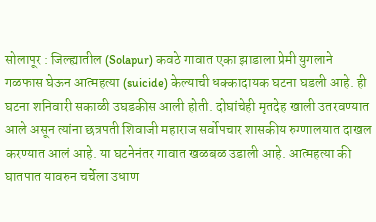सोलापूर : जिल्ह्यातील (Solapur) कवठे गावात एका झाडाला प्रेमी युगलाने गळफास घेऊन आत्महत्या (suicide) केल्याची धक्कादायक घटना घडली आहे. ही घटना शनिवारी सकाळी उघडकीस आली होती. दोघांचेही मृतदेह खाली उतरवण्यात आले असून त्यांना छत्रपती शिवाजी महाराज सर्वोपचार शासकीय रुग्णालयात दाखल करण्यात आलं आहे. या घटनेनंतर गावात खळबळ उडाली आहे. आत्महत्या की घातपात यावरुन चर्चेला उधाण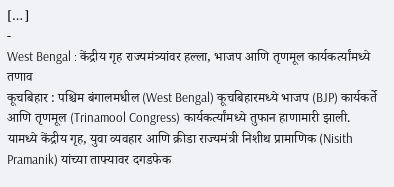[…]
-
West Bengal : केंद्रीय गृह राज्यमंत्र्यांवर हल्ला, भाजप आणि तृणमूल कार्यकर्त्यांमध्ये तणाव
कूचबिहार : पश्चिम बंगालमधील (West Bengal) कूचबिहारमध्ये भाजप (BJP) कार्यकर्ते आणि तृणमूल (Trinamool Congress) कार्यकर्त्यांमध्ये तुफान हाणामारी झाली. यामध्ये केंद्रीय गृह, युवा व्यवहार आणि क्रीडा राज्यमंत्री निशीथ प्रामाणिक (Nisith Pramanik) यांच्या ताफ्यावर दगडफेक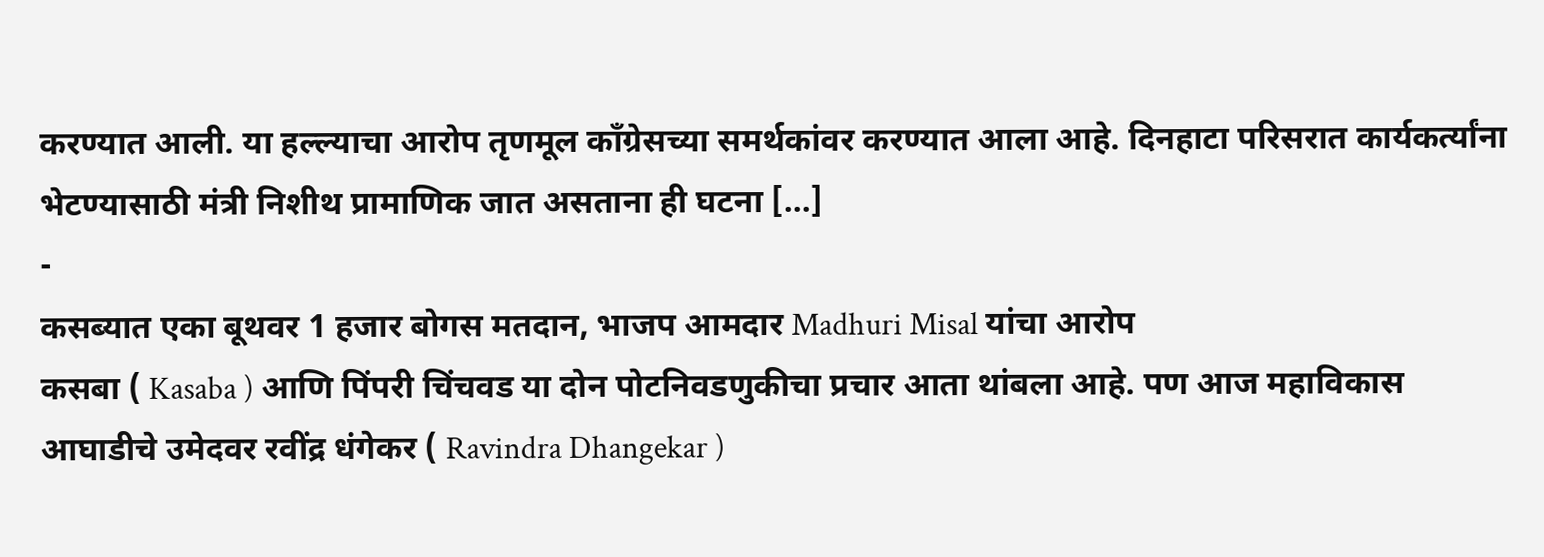करण्यात आली. या हल्ल्याचा आरोप तृणमूल काँग्रेसच्या समर्थकांवर करण्यात आला आहे. दिनहाटा परिसरात कार्यकर्त्यांना भेटण्यासाठी मंत्री निशीथ प्रामाणिक जात असताना ही घटना […]
-
कसब्यात एका बूथवर 1 हजार बोगस मतदान, भाजप आमदार Madhuri Misal यांचा आरोप
कसबा ( Kasaba ) आणि पिंपरी चिंचवड या दोन पोटनिवडणुकीचा प्रचार आता थांबला आहे. पण आज महाविकास आघाडीचे उमेदवर रवींद्र धंगेकर ( Ravindra Dhangekar )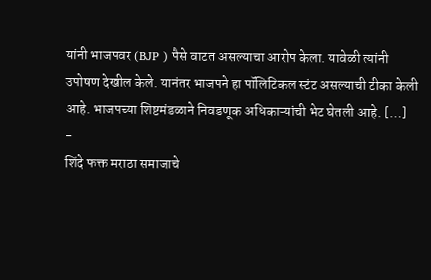यांनी भाजपवर (BJP ) पैसे वाटत असल्याचा आरोप केला. यावेळी त्यांनी उपोषण देखील केले. यानंतर भाजपने हा पॉलिटिकल स्टंट असल्याची टीका केली आहे. भाजपच्या शिष्टमंडळाने निवडणूक अधिकाऱ्यांची भेट घेतली आहे. […]
-
शिंदे फक्त मराठा समाजाचे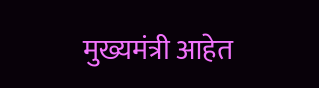मुख्यमंत्री आहेत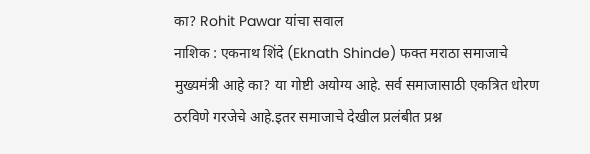का? Rohit Pawar यांचा सवाल
नाशिक : एकनाथ शिंदे (Eknath Shinde) फक्त मराठा समाजाचे मुख्यमंत्री आहे का? या गोष्टी अयोग्य आहे. सर्व समाजासाठी एकत्रित धोरण ठरविणे गरजेचे आहे.इतर समाजाचे देखील प्रलंबीत प्रश्न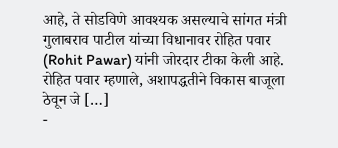आहे, ते सोडविणे आवश्यक असल्याचे सांगत मंत्री गुलाबराव पाटील यांच्या विधानावर रोहित पवार (Rohit Pawar) यांनी जोरदार टीका केली आहे. रोहित पवार म्हणाले, अशापद्धतीने विकास बाजूला ठेवून जे […]
-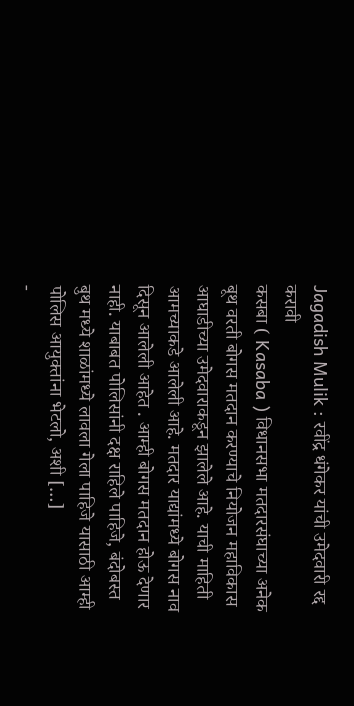Jagadish Mulik : रवींद्र धंगेकर यांची उमेदवारी रद्द करावी
कसबा ( Kasaba ) विधानसभा मतदारसंघाच्या अनेक बूथ वरती बोगस मतदान करण्याचे नियोजन महाविकास आघाडीच्या उमेदवाराकडून झालेले आहे. याची माहिती आमच्याकडे आलेली आहे. मतदार याद्यांमध्ये बोगस नाव दिसून आलेली आहेत . आम्ही बोगस मतदान होऊ देणार नाही. याबाबत पोलिसांनी दक्ष राहिले पाहिजे, बंदोबस्त बुथ मध्ये शाळांमध्ये लावला गेला पाहिजे यासाठी आम्ही पोलिस आयुक्तांना भेटलो, अशी […]
-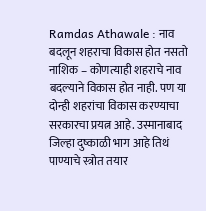Ramdas Athawale : नाव बदलून शहराचा विकास होत नसतो
नाशिक – कोणत्याही शहराचे नाव बदल्याने विकास होत नाही. पण या दोन्ही शहरांचा विकास करण्याचा सरकारचा प्रयत्न आहे. उस्मानाबाद जिल्हा दुष्काळी भाग आहे तिथं पाण्याचे स्त्रोत तयार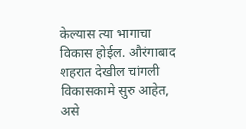केल्यास त्या भागाचा विकास होईल. औरंगाबाद शहरात देखील चांगली विकासकामे सुरु आहेत, असे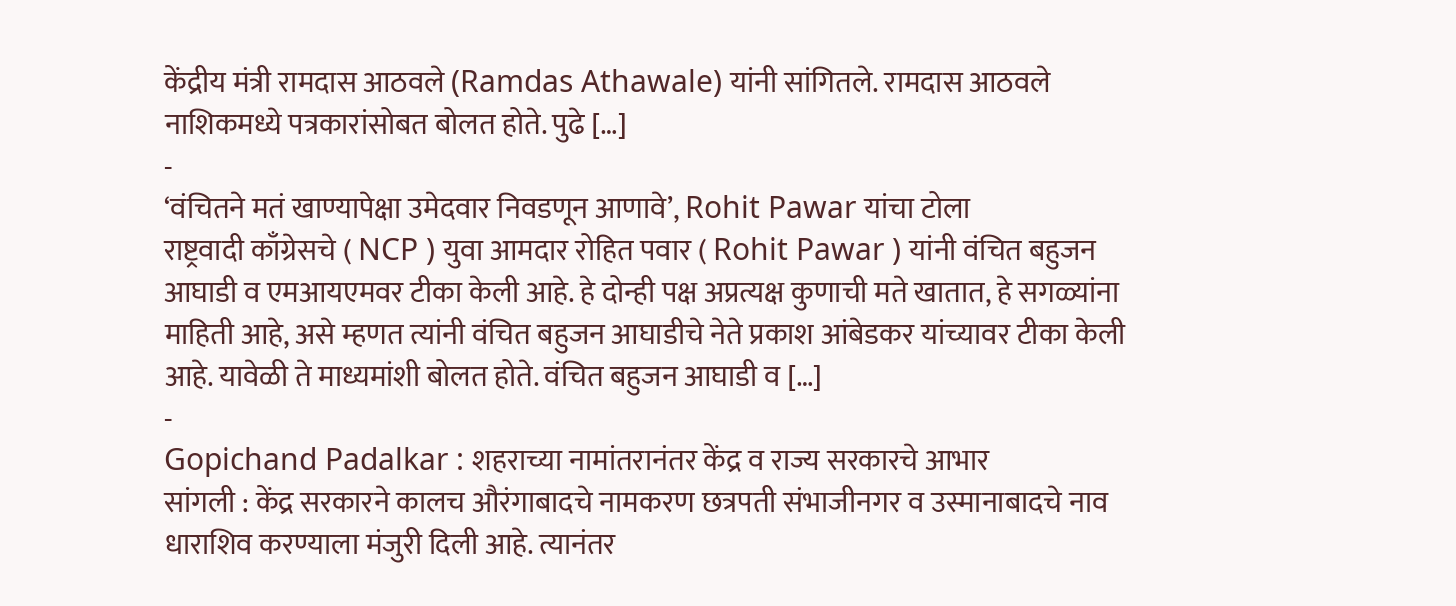केंद्रीय मंत्री रामदास आठवले (Ramdas Athawale) यांनी सांगितले. रामदास आठवले नाशिकमध्ये पत्रकारांसोबत बोलत होते. पुढे […]
-
‘वंचितने मतं खाण्यापेक्षा उमेदवार निवडणून आणावे’, Rohit Pawar यांचा टोला
राष्ट्रवादी काँग्रेसचे ( NCP ) युवा आमदार रोहित पवार ( Rohit Pawar ) यांनी वंचित बहुजन आघाडी व एमआयएमवर टीका केली आहे. हे दोन्ही पक्ष अप्रत्यक्ष कुणाची मते खातात, हे सगळ्यांना माहिती आहे, असे म्हणत त्यांनी वंचित बहुजन आघाडीचे नेते प्रकाश आंबेडकर यांच्यावर टीका केली आहे. यावेळी ते माध्यमांशी बोलत होते. वंचित बहुजन आघाडी व […]
-
Gopichand Padalkar : शहराच्या नामांतरानंतर केंद्र व राज्य सरकारचे आभार
सांगली : केंद्र सरकारने कालच औरंगाबादचे नामकरण छत्रपती संभाजीनगर व उस्मानाबादचे नाव धाराशिव करण्याला मंजुरी दिली आहे. त्यानंतर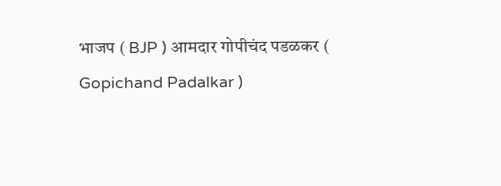भाजप ( BJP ) आमदार गोपीचंद पडळकर ( Gopichand Padalkar )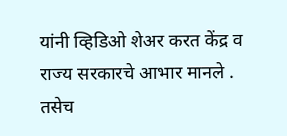यांनी व्हिडिओ शेअर करत केंद्र व राज्य सरकारचे आभार मानले . तसेच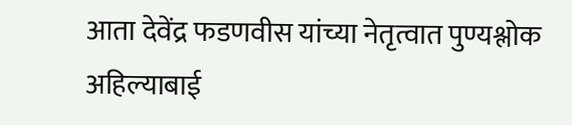आता देवेंद्र फडणवीस यांच्या नेतृत्वात पुण्यश्लोक अहिल्याबाई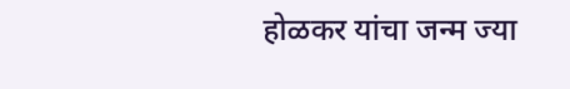होळकर यांचा जन्म ज्या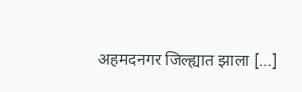अहमदनगर जिल्ह्यात झाला […]